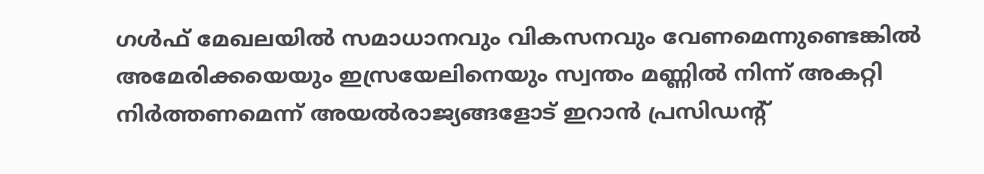ഗൾഫ് മേഖലയിൽ സമാധാനവും വികസനവും വേണമെന്നുണ്ടെങ്കിൽ അമേരിക്കയെയും ഇസ്രയേലിനെയും സ്വന്തം മണ്ണിൽ നിന്ന് അകറ്റി നിർത്തണമെന്ന് അയൽരാജ്യങ്ങളോട് ഇറാൻ പ്രസിഡന്റ്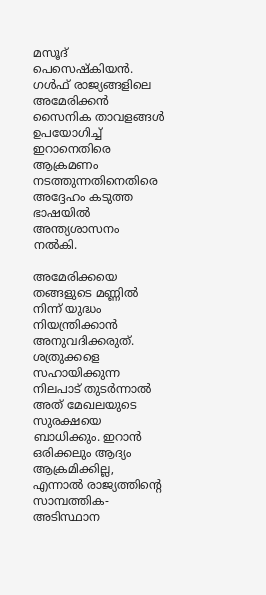മസൂദ് പെസെഷ്കിയൻ. ഗൾഫ് രാജ്യങ്ങളിലെ അമേരിക്കൻ സൈനിക താവളങ്ങൾ ഉപയോഗിച്ച് ഇറാനെതിരെ ആക്രമണം നടത്തുന്നതിനെതിരെ അദ്ദേഹം കടുത്ത ഭാഷയിൽ അന്ത്യശാസനം നൽകി.

അമേരിക്കയെ തങ്ങളുടെ മണ്ണിൽ നിന്ന് യുദ്ധം നിയന്ത്രിക്കാൻ അനുവദിക്കരുത്. ശത്രുക്കളെ സഹായിക്കുന്ന നിലപാട് തുടർന്നാൽ അത് മേഖലയുടെ സുരക്ഷയെ ബാധിക്കും. ഇറാൻ ഒരിക്കലും ആദ്യം ആക്രമിക്കില്ല, എന്നാൽ രാജ്യത്തിന്റെ സാമ്പത്തിക-അടിസ്ഥാന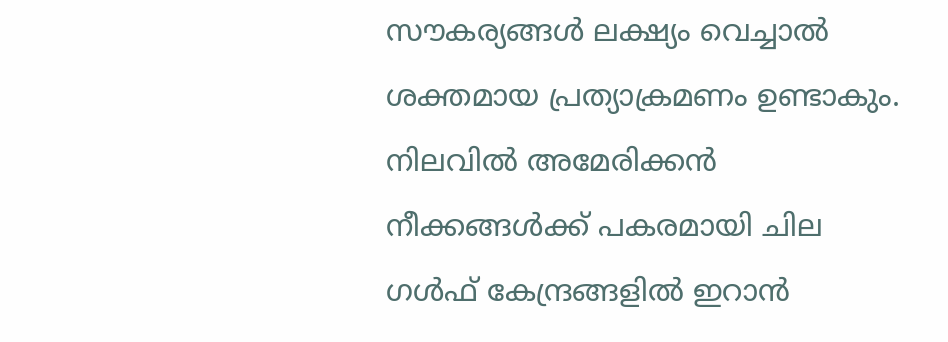സൗകര്യങ്ങൾ ലക്ഷ്യം വെച്ചാൽ ശക്തമായ പ്രത്യാക്രമണം ഉണ്ടാകും. നിലവിൽ അമേരിക്കൻ നീക്കങ്ങൾക്ക് പകരമായി ചില ഗൾഫ് കേന്ദ്രങ്ങളിൽ ഇറാൻ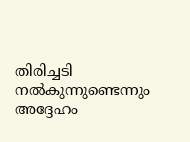തിരിച്ചടി നൽകുന്നുണ്ടെന്നും അദ്ദേഹം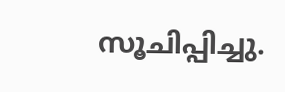സൂചിപ്പിച്ചു.